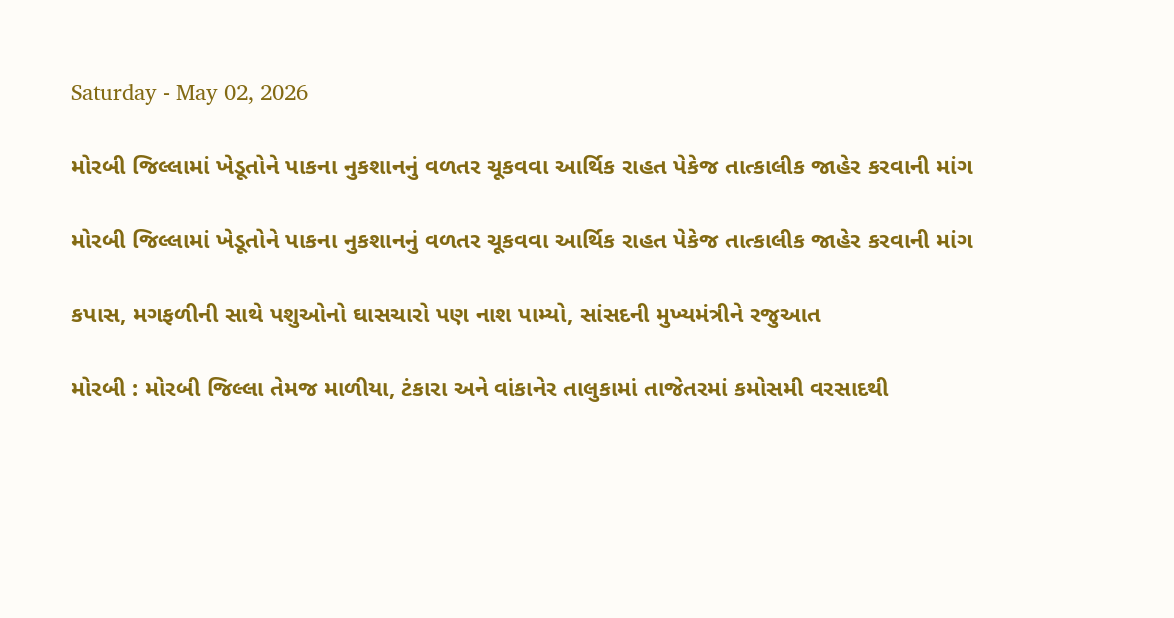Saturday - May 02, 2026

મોરબી જિલ્લામાં ખેડૂતોને પાકના નુકશાનનું વળતર ચૂકવવા આર્થિક રાહત પેકેજ તાત્કાલીક જાહેર કરવાની માંગ

મોરબી જિલ્લામાં ખેડૂતોને પાકના નુકશાનનું વળતર ચૂકવવા આર્થિક રાહત પેકેજ તાત્કાલીક જાહેર કરવાની માંગ

કપાસ, મગફળીની સાથે પશુઓનો ઘાસચારો પણ નાશ પામ્યો, સાંસદની મુખ્યમંત્રીને રજુઆત

મોરબી : મોરબી જિલ્લા તેમજ માળીયા, ટંકારા અને વાંકાનેર તાલુકામાં તાજેતરમાં કમોસમી વરસાદથી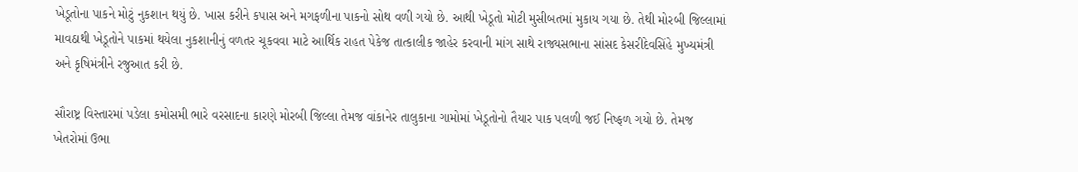ખેડૂતોના પાકને મોટું નુકશાન થયું છે. ખાસ કરીને કપાસ અને મગફળીના પાકનો સોથ વળી ગયો છે. આથી ખેડૂતો મોટી મુસીબતમાં મુકાય ગયા છે. તેથી મોરબી જિલ્લામાં માવઠાથી ખેડૂતોને પાકમાં થયેલા નુકશાનીનું વળતર ચૂકવવા માટે આર્થિક રાહત પેકેજ તાત્કાલીક જાહેર કરવાની માંગ સાથે રાજ્યસભાના સાંસદ કેસરીદેવસિંહે મુખ્યમંત્રી અને કૃષિમંત્રીને રજુઆત કરી છે.

સૌરાષ્ટ્ર વિસ્તારમાં પડેલા કમોસમી ભારે વરસાદના કારણે મોરબી જિલ્લા તેમજ વાંકાનેર તાલુકાના ગામોમાં ખેડૂતોનો તૈયાર પાક પલળી જઈ નિષ્ફળ ગયો છે. તેમજ ખેતરોમાં ઉભા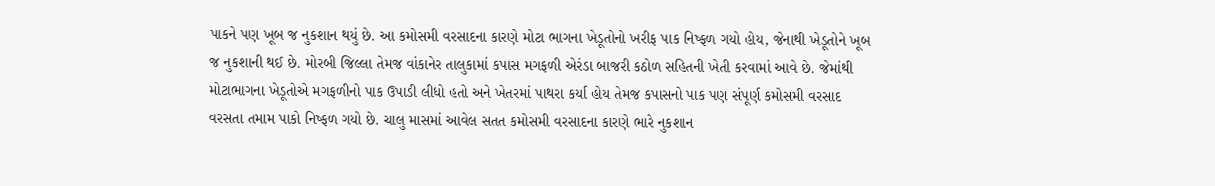પાકને પણ ખૂબ જ નુકશાન થયું છે. આ કમોસમી વરસાદના કારણે મોટા ભાગના ખેડૂતોનો ખરીફ પાક નિષ્ફળ ગયો હોય, જેનાથી ખેડૂતોને ખૂબ જ નુકશાની થઈ છે. મોરબી જિલ્લા તેમજ વાંકાનેર તાલુકામાં કપાસ મગફળી એરંડા બાજરી કઠોળ સહિતની ખેતી કરવામાં આવે છે. જેમાંથી મોટાભાગના ખેડૂતોએ મગફળીનો પાક ઉપાડી લીધો હતો અને ખેતરમાં પાથરા કર્યા હોય તેમજ કપાસનો પાક પણ સંપૂર્ણ કમોસમી વરસાદ વરસતા તમામ પાકો નિષ્ફળ ગયો છે. ચાલુ માસમાં આવેલ સતત કમોસમી વરસાદના કારણે ભારે નુકશાન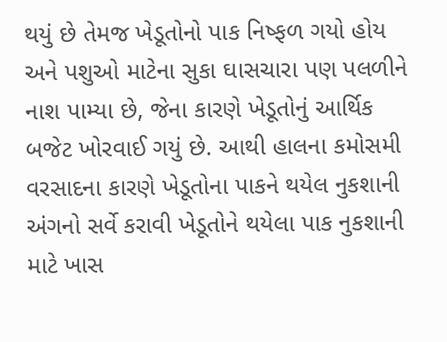થયું છે તેમજ ખેડૂતોનો પાક નિષ્ફળ ગયો હોય અને પશુઓ માટેના સુકા ઘાસચારા પણ પલળીને નાશ પામ્યા છે, જેના કારણે ખેડૂતોનું આર્થિક બજેટ ખોરવાઈ ગયું છે. આથી હાલના કમોસમી વરસાદના કારણે ખેડૂતોના પાકને થયેલ નુકશાની અંગનો સર્વે કરાવી ખેડૂતોને થયેલા પાક નુકશાની માટે ખાસ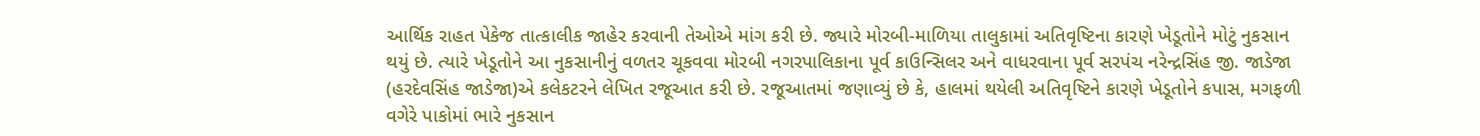આર્થિક રાહત પેકેજ તાત્કાલીક જાહેર કરવાની તેઓએ માંગ કરી છે. જ્યારે મોરબી-માળિયા તાલુકામાં અતિવૃષ્ટિના કારણે ખેડૂતોને મોટું નુકસાન થયું છે. ત્યારે ખેડૂતોને આ નુકસાનીનું વળતર ચૂકવવા મોરબી નગરપાલિકાના પૂર્વ કાઉન્સિલર અને વાધરવાના પૂર્વ સરપંચ નરેન્દ્રસિંહ જી. જાડેજા (હરદેવસિંહ જાડેજા)એ કલેકટરને લેખિત રજૂઆત કરી છે. રજૂઆતમાં જણાવ્યું છે કે, હાલમાં થયેલી અતિવૃષ્ટિને કારણે ખેડૂતોને કપાસ, મગફળી વગેરે પાકોમાં ભારે નુકસાન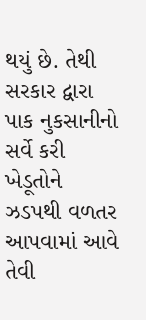થયું છે. તેથી સરકાર દ્વારા પાક નુકસાનીનો સર્વે કરી ખેડૂતોને ઝડપથી વળતર આપવામાં આવે તેવી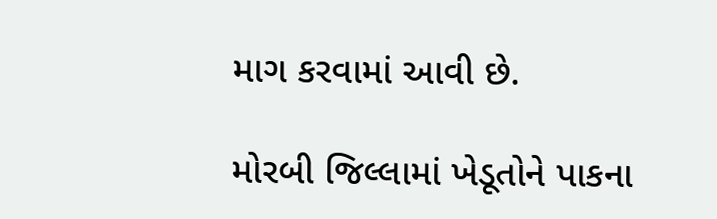માગ કરવામાં આવી છે.

મોરબી જિલ્લામાં ખેડૂતોને પાકના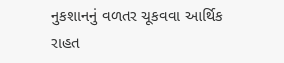નુકશાનનું વળતર ચૂકવવા આર્થિક રાહત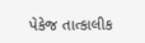પેકેજ તાત્કાલીક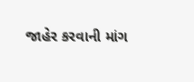જાહેર કરવાની માંગ